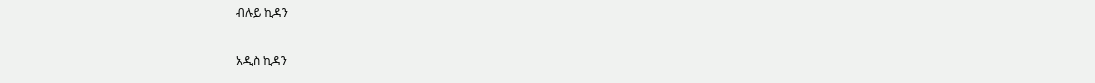ብሉይ ኪዳን

አዲስ ኪዳን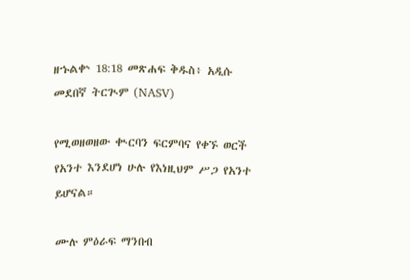ዘኁልቍ 18:18 መጽሐፍ ቅዱስ፥ አዲሱ መደበኛ ትርጒም (NASV)

የሚወዘወዘው ቊርባን ፍርምባና የቀኙ ወርች የአንተ እንደሆነ ሁሉ የእነዚህም ሥጋ የአንተ ይሆናል።

ሙሉ ምዕራፍ ማንበብ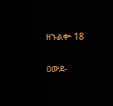ዘኁልቍ 18

ዐውደ-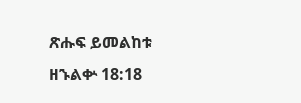ጽሑፍ ይመልከቱ ዘኁልቍ 18:18